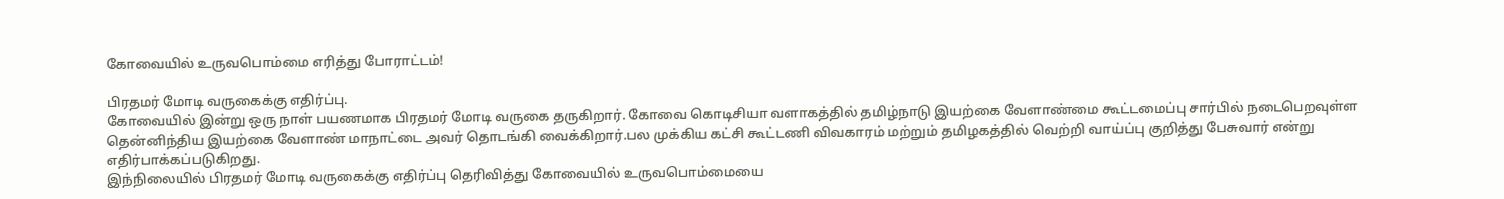கோவையில் உருவபொம்மை எரித்து போராட்டம்!

பிரதமர் மோடி வருகைக்கு எதிர்ப்பு.
கோவையில் இன்று ஒரு நாள் பயணமாக பிரதமர் மோடி வருகை தருகிறார். கோவை கொடிசியா வளாகத்தில் தமிழ்நாடு இயற்கை வேளாண்மை கூட்டமைப்பு சார்பில் நடைபெறவுள்ள தென்னிந்திய இயற்கை வேளாண் மாநாட்டை அவர் தொடங்கி வைக்கிறார்.பல முக்கிய கட்சி கூட்டணி விவகாரம் மற்றும் தமிழகத்தில் வெற்றி வாய்ப்பு குறித்து பேசுவார் என்று எதிர்பாக்கப்படுகிறது.
இந்நிலையில் பிரதமர் மோடி வருகைக்கு எதிர்ப்பு தெரிவித்து கோவையில் உருவபொம்மையை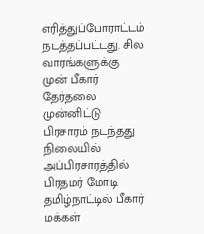எரித்துப்போராட்டம் நடத்தப்பட்டது. சில வாரங்களுக்கு முன் பீகார் தேர்தலை முன்னிட்டு பிரசாரம் நடந்தது நிலையில் அப்பிரசாரத்தில் பிரதமர் மோடி தமிழ்நாட்டில் பீகார் மக்கள்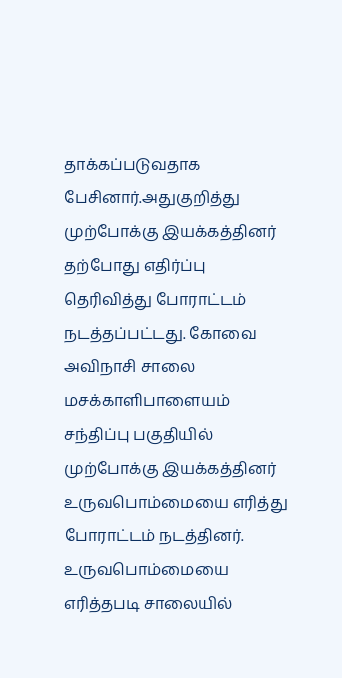தாக்கப்படுவதாக பேசினார்.அதுகுறித்து முற்போக்கு இயக்கத்தினர் தற்போது எதிர்ப்பு தெரிவித்து போராட்டம் நடத்தப்பட்டது. கோவை அவிநாசி சாலை மசக்காளிபாளையம் சந்திப்பு பகுதியில் முற்போக்கு இயக்கத்தினர் உருவபொம்மையை எரித்து போராட்டம் நடத்தினர்.
உருவபொம்மையை எரித்தபடி சாலையில்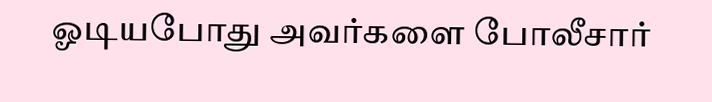ஓடியபோது அவர்களை போலீசார்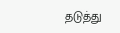தடுத்து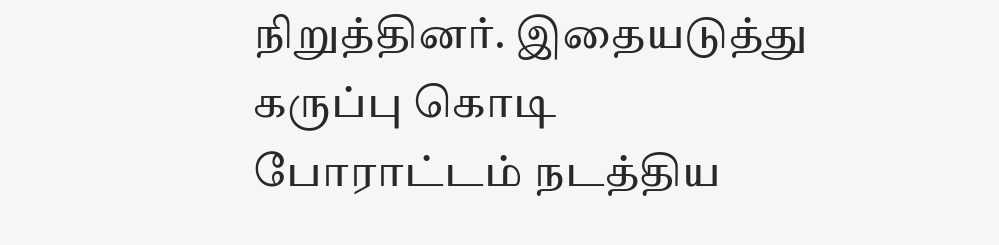நிறுத்தினர். இதையடுத்து கருப்பு கொடி போராட்டம் நடத்திய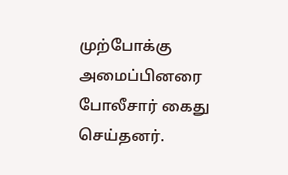முற்போக்கு அமைப்பினரை போலீசார் கைது செய்தனர்.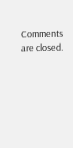Comments are closed.